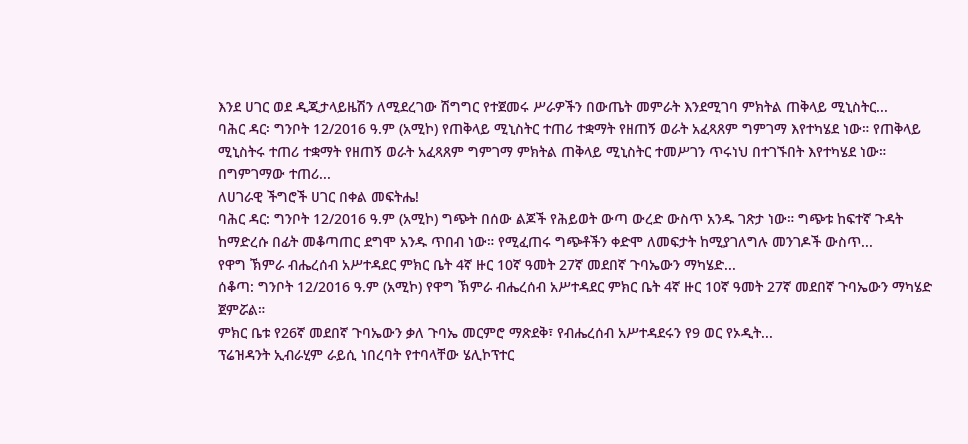እንደ ሀገር ወደ ዲጂታላይዜሽን ለሚደረገው ሽግግር የተጀመሩ ሥራዎችን በውጤት መምራት እንደሚገባ ምክትል ጠቅላይ ሚኒስትር...
ባሕር ዳር፡ ግንቦት 12/2016 ዓ.ም (አሚኮ) የጠቅላይ ሚኒስትር ተጠሪ ተቋማት የዘጠኝ ወራት አፈጻጸም ግምገማ እየተካሄደ ነው። የጠቅላይ ሚኒስትሩ ተጠሪ ተቋማት የዘጠኝ ወራት አፈጻጸም ግምገማ ምክትል ጠቅላይ ሚኒስትር ተመሥገን ጥሩነህ በተገኙበት እየተካሄደ ነው።
በግምገማው ተጠሪ...
ለሀገራዊ ችግሮች ሀገር በቀል መፍትሔ!
ባሕር ዳር: ግንቦት 12/2016 ዓ.ም (አሚኮ) ግጭት በሰው ልጆች የሕይወት ውጣ ውረድ ውስጥ አንዱ ገጽታ ነው። ግጭቱ ከፍተኛ ጉዳት ከማድረሱ በፊት መቆጣጠር ደግሞ አንዱ ጥበብ ነው። የሚፈጠሩ ግጭቶችን ቀድሞ ለመፍታት ከሚያገለግሉ መንገዶች ውስጥ...
የዋግ ኽምራ ብሔረሰብ አሥተዳደር ምክር ቤት 4ኛ ዙር 10ኛ ዓመት 27ኛ መደበኛ ጉባኤውን ማካሄድ...
ሰቆጣ: ግንቦት 12/2016 ዓ.ም (አሚኮ) የዋግ ኽምራ ብሔረሰብ አሥተዳደር ምክር ቤት 4ኛ ዙር 10ኛ ዓመት 27ኛ መደበኛ ጉባኤውን ማካሄድ ጀምሯል።
ምክር ቤቱ የ26ኛ መደበኛ ጉባኤውን ቃለ ጉባኤ መርምሮ ማጽደቅ፣ የብሔረሰብ አሥተዳደሩን የ9 ወር የኦዲት...
ፕሬዝዳንት ኢብራሂም ራይሲ ነበረባት የተባላቸው ሄሊኮፕተር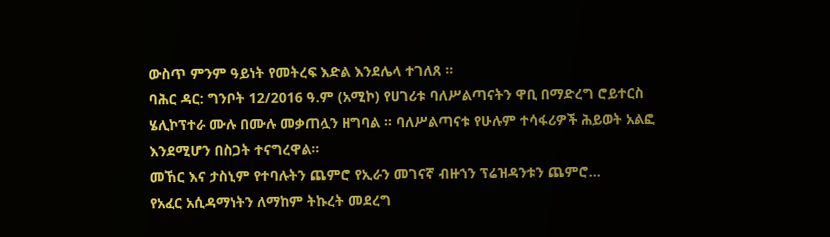ውስጥ ምንም ዓይነት የመትረፍ እድል እንደሌላ ተገለጸ ።
ባሕር ዳር: ግንቦት 12/2016 ዓ.ም (አሚኮ) የሀገሪቱ ባለሥልጣናትን ዋቢ በማድረግ ሮይተርስ ሄሊኮፕተራ ሙሉ በሙሉ መቃጠሏን ዘግባል ። ባለሥልጣናቱ የሁሉም ተሳፋሪዎች ሕይወት አልፎ እንደሚሆን በስጋት ተናግረዋል።
መኸር እና ታስኒም የተባሉትን ጨምሮ የኢራን መገናኛ ብዙኀን ፕሬዝዳንቱን ጨምሮ...
የአፈር አሲዳማነትን ለማከም ትኩረት መደረግ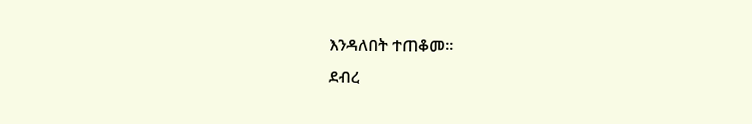እንዳለበት ተጠቆመ፡፡
ደብረ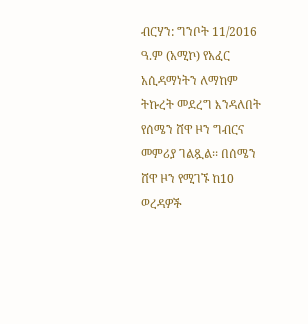ብርሃን: ግንቦት 11/2016 ዓ.ም (አሚኮ) የአፈር አሲዳማነትን ለማከም ትኩረት መደረግ እንዳለበት የሰሜን ሸዋ ዞን ግብርና መምሪያ ገልጿል፡፡ በሰሜን ሸዋ ዞን የሚገኙ ከ10 ወረዳዎች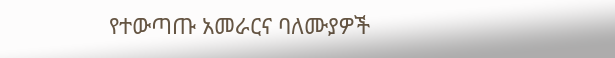የተውጣጡ አመራርና ባለሙያዎች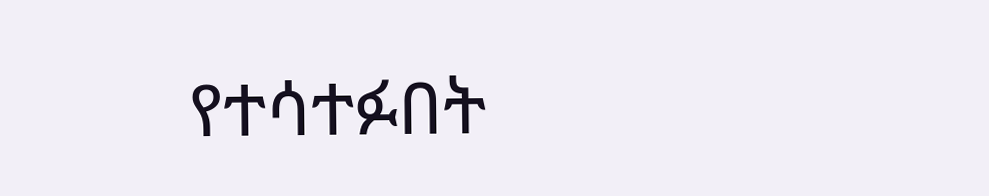የተሳተፉበት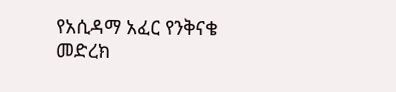የአሲዳማ አፈር የንቅናቄ መድረክ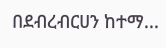በደብረብርሀን ከተማ...